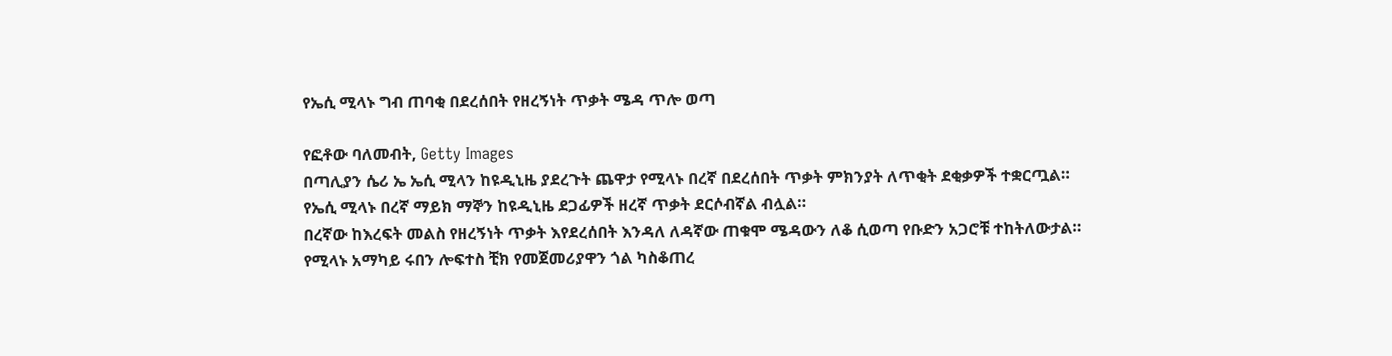የኤሲ ሚላኑ ግብ ጠባቂ በደረሰበት የዘረኝነት ጥቃት ሜዳ ጥሎ ወጣ

የፎቶው ባለመብት, Getty Images
በጣሊያን ሴሪ ኤ ኤሲ ሚላን ከዩዲኒዜ ያደረጉት ጨዋታ የሚላኑ በረኛ በደረሰበት ጥቃት ምክንያት ለጥቂት ደቂቃዎች ተቋርጧል።
የኤሲ ሚላኑ በረኛ ማይክ ማኞን ከዩዲኒዜ ደጋፊዎች ዘረኛ ጥቃት ደርሶብኛል ብሏል።
በረኛው ከእረፍት መልስ የዘረኝነት ጥቃት እየደረሰበት እንዳለ ለዳኛው ጠቁሞ ሜዳውን ለቆ ሲወጣ የቡድን አጋሮቹ ተከትለውታል።
የሚላኑ አማካይ ሩበን ሎፍተስ ቺክ የመጀመሪያዋን ጎል ካስቆጠረ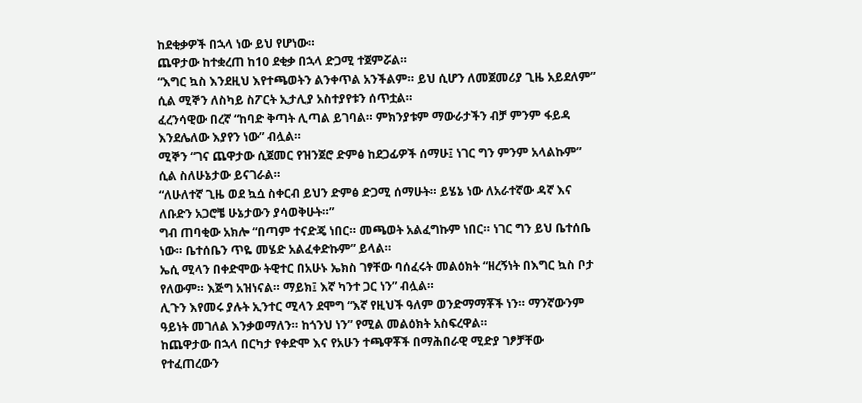ከደቂቃዎች በኋላ ነው ይህ የሆነው።
ጨዋታው ከተቋረጠ ከ10 ደቂቃ በኋላ ድጋሚ ተጀምሯል።
“እግር ኳስ እንደዚህ እየተጫወትን ልንቀጥል አንችልም። ይህ ሲሆን ለመጀመሪያ ጊዜ አይደለም” ሲል ሚኞን ለስካይ ስፖርት ኢታሊያ አስተያየቱን ሰጥቷል።
ፈረንሳዊው በረኛ “ከባድ ቅጣት ሊጣል ይገባል። ምክንያቱም ማውራታችን ብቻ ምንም ፋይዳ እንደሌለው እያየን ነው” ብሏል።
ሚኞን “ገና ጨዋታው ሲጀመር የዝንጀሮ ድምፅ ከደጋፊዎች ሰማሁ፤ ነገር ግን ምንም አላልኩም” ሲል ስለሁኔታው ይናገራል።
“ለሁለተኛ ጊዜ ወደ ኳሷ ስቀርብ ይህን ድምፅ ድጋሚ ሰማሁት። ይሄኔ ነው ለአራተኛው ዳኛ እና ለቡድን አጋሮቼ ሁኔታውን ያሳወቅሁት።”
ግብ ጠባቂው አክሎ “በጣም ተናድጄ ነበር። መጫወት አልፈግኩም ነበር። ነገር ግን ይህ ቤተሰቤ ነው። ቤተሰቤን ጥዬ መሄድ አልፈቀድኩም” ይላል።
ኤሲ ሚላን በቀድሞው ትዊተር በአሁኑ ኤክስ ገፃቸው ባሰፈሩት መልዕክት “ዘረኝነት በእግር ኳስ ቦታ የለውም። እጅግ አዝነናል። ማይክ፤ እኛ ካንተ ጋር ነን” ብሏል።
ሊጉን እየመሩ ያሉት ኢንተር ሚላን ደሞግ “እኛ የዚህች ዓለም ወንድማማቾች ነን። ማንኛውንም ዓይነት መገለል እንቃወማለን። ከጎንህ ነን” የሚል መልዕክት አስፍረዋል።
ከጨዋታው በኋላ በርካታ የቀድሞ እና የአሁን ተጫዋቾች በማሕበራዊ ሚድያ ገፆቻቸው የተፈጠረውን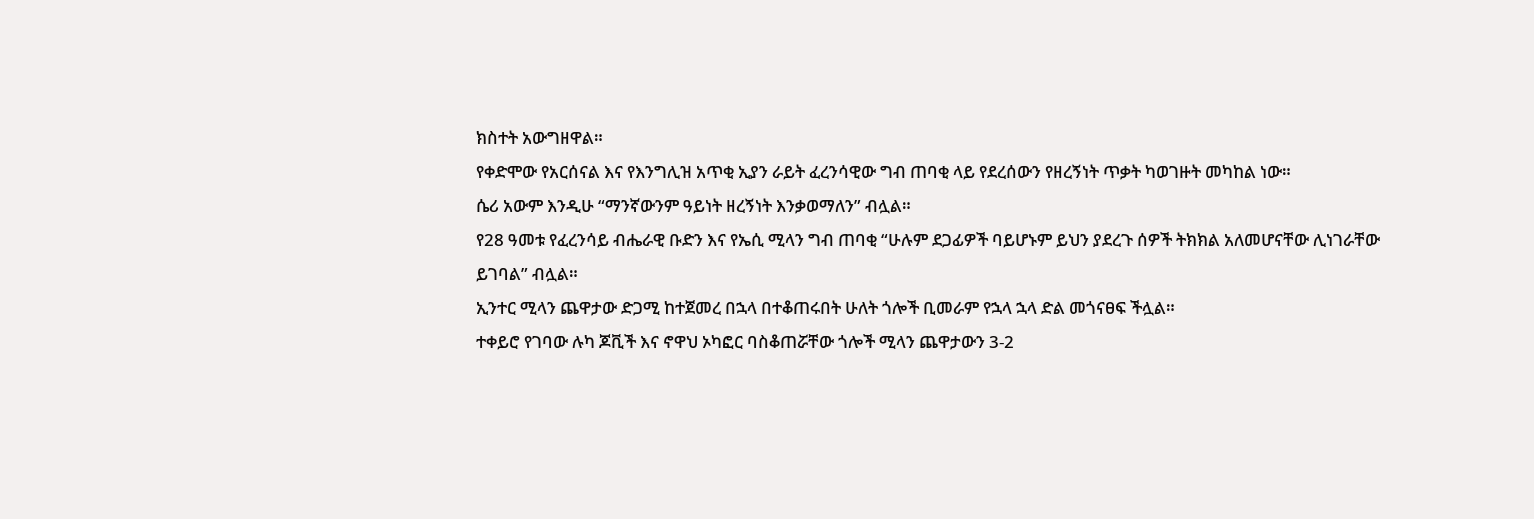ክስተት አውግዘዋል።
የቀድሞው የአርሰናል እና የእንግሊዝ አጥቂ ኢያን ራይት ፈረንሳዊው ግብ ጠባቂ ላይ የደረሰውን የዘረኝነት ጥቃት ካወገዙት መካከል ነው።
ሴሪ አውም እንዲሁ “ማንኛውንም ዓይነት ዘረኝነት እንቃወማለን” ብሏል።
የ28 ዓመቱ የፈረንሳይ ብሔራዊ ቡድን እና የኤሲ ሚላን ግብ ጠባቂ “ሁሉም ደጋፊዎች ባይሆኑም ይህን ያደረጉ ሰዎች ትክክል አለመሆናቸው ሊነገራቸው ይገባል” ብሏል።
ኢንተር ሚላን ጨዋታው ድጋሚ ከተጀመረ በኋላ በተቆጠሩበት ሁለት ጎሎች ቢመራም የኋላ ኋላ ድል መጎናፀፍ ችሏል።
ተቀይሮ የገባው ሉካ ጆቪች እና ኖዋህ ኦካፎር ባስቆጠሯቸው ጎሎች ሚላን ጨዋታውን 3-2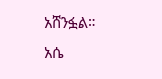አሸንፏል።
አሴ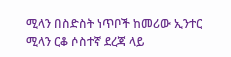ሚላን በስድስት ነጥቦች ከመሪው ኢንተር ሚላን ርቆ ሶስተኛ ደረጃ ላይ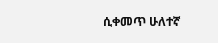ሲቀመጥ ሁለተኛ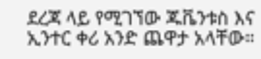ደረጃ ላይ የሚገኘው ጁቬንቱስ እና ኢንተር ቀሪ አንድ ጨዋታ አላቸው።